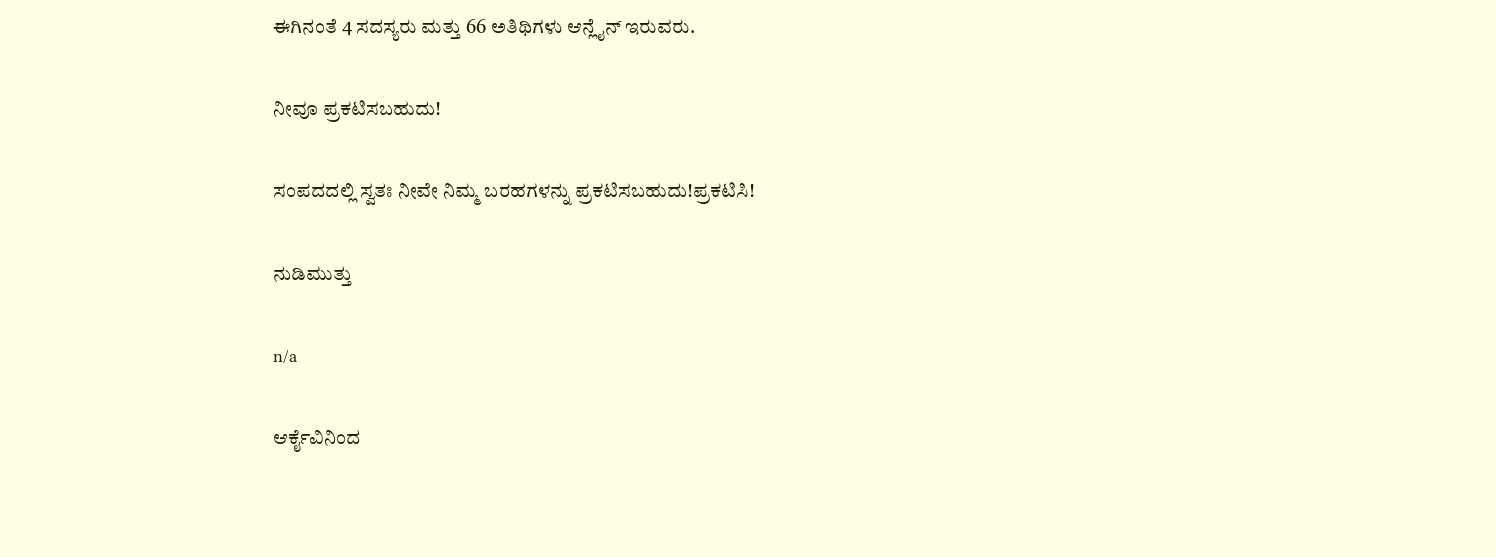ಈಗಿನಂತೆ 4 ಸದಸ್ಯರು ಮತ್ತು 66 ಅತಿಥಿಗಳು ಆನ್ಲೈನ್ ಇರುವರು.

ನೀವೂ ಪ್ರಕಟಿಸಬಹುದು!

ಸಂಪದದಲ್ಲಿ ಸ್ವತಃ ನೀವೇ ನಿಮ್ಮ ಬರಹಗಳನ್ನು ಪ್ರಕಟಿಸಬಹುದು!ಪ್ರಕಟಿಸಿ!

ನುಡಿಮುತ್ತು

n/a

ಆರ್ಕೈವಿನಿಂದ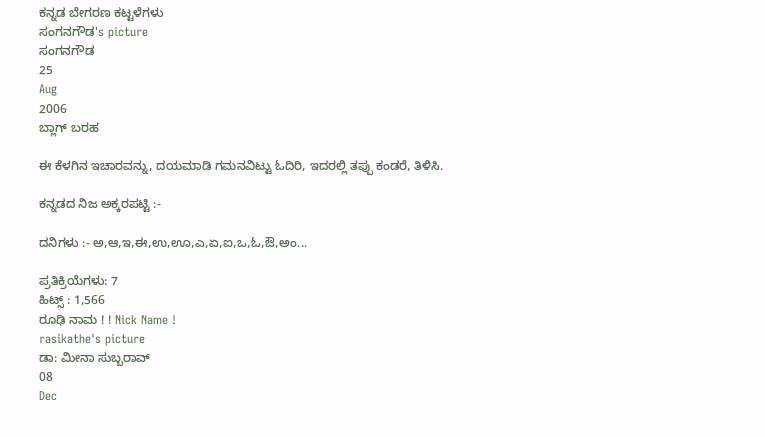ಕನ್ನಡ ಬೇಗರಣ ಕಟ್ಟಳೆಗಳು
ಸಂಗನಗೌಡ's picture
ಸಂಗನಗೌಡ
25
Aug
2006
ಬ್ಲಾಗ್ ಬರಹ

ಈ ಕೆಳಗಿನ ಇಚಾರವನ್ನು, ದಯಮಾಡಿ ಗಮನವಿಟ್ಟು ಓದಿರಿ, ಇದರಲ್ಲಿ ತಪ್ಪು ಕಂಡರೆ, ತಿಳಿಸಿ.

ಕನ್ನಡದ ನಿಜ ಅಕ್ಕರಪಟ್ಟಿ :-

ದನಿಗಳು :- ಅ,ಆ,ಇ,ಈ,ಉ,ಊ,ಎ,ಏ,ಐ,ಒ,ಓ,ಔ,ಅಂ...

ಪ್ರತಿಕ್ರಿಯೆಗಳು: 7
ಹಿಟ್ಸ್ : 1,566
ರೂಢಿ ನಾಮ ! ! Nick Name !
rasikathe's picture
ಡಾ: ಮೀನಾ ಸುಬ್ಬರಾವ್
08
Dec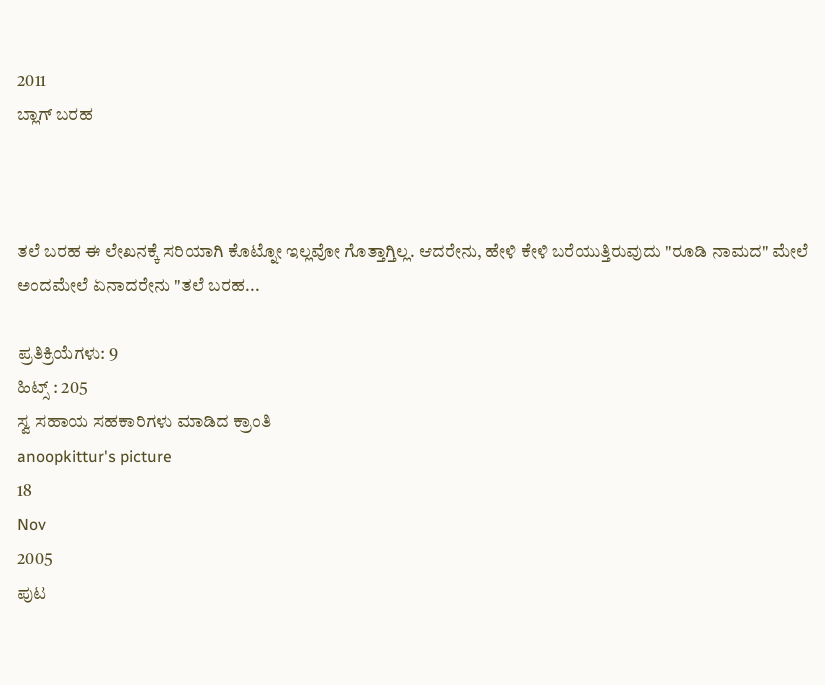2011
ಬ್ಲಾಗ್ ಬರಹ



ತಲೆ ಬರಹ ಈ ಲೇಖನಕ್ಕೆ ಸರಿಯಾಗಿ ಕೊಟ್ನೋ ಇಲ್ಲವೋ ಗೊತ್ತಾಗ್ತಿಲ್ಲ. ಆದರೇನು, ಹೇಳಿ ಕೇಳಿ ಬರೆಯುತ್ತಿರುವುದು "ರೂಡಿ ನಾಮದ" ಮೇಲೆ ಅಂದಮೇಲೆ ಏನಾದರೇನು "ತಲೆ ಬರಹ...

ಪ್ರತಿಕ್ರಿಯೆಗಳು: 9
ಹಿಟ್ಸ್ : 205
ಸ್ವ ಸಹಾಯ ಸಹಕಾರಿಗಳು ಮಾಡಿದ ಕ್ರಾಂತಿ
anoopkittur's picture
18
Nov
2005
ಪುಟ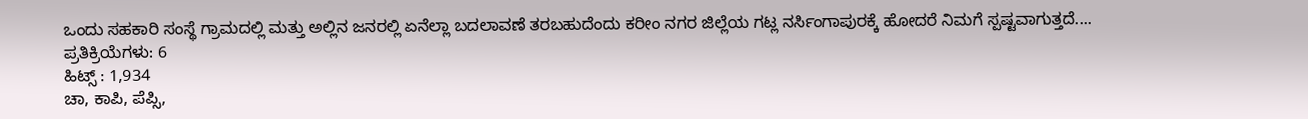ಒಂದು ಸಹಕಾರಿ ಸಂಸ್ಥೆ ಗ್ರಾಮದಲ್ಲಿ ಮತ್ತು ಅಲ್ಲಿನ ಜನರಲ್ಲಿ ಏನೆಲ್ಲಾ ಬದಲಾವಣೆ ತರಬಹುದೆಂದು ಕರೀಂ ನಗರ ಜಿಲ್ಲೆಯ ಗಟ್ಲ ನರ್ಸಿಂಗಾಪುರಕ್ಕೆ ಹೋದರೆ ನಿಮಗೆ ಸ್ಪಷ್ಟವಾಗುತ್ತದೆ....
ಪ್ರತಿಕ್ರಿಯೆಗಳು: 6
ಹಿಟ್ಸ್ : 1,934
ಚಾ, ಕಾಪಿ, ಪೆಪ್ಸಿ,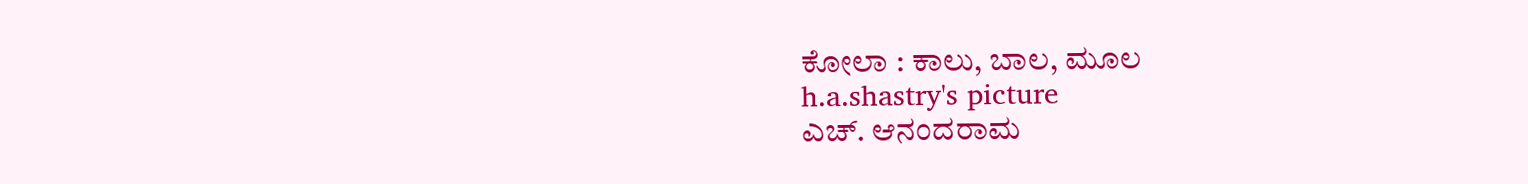ಕೋಲಾ : ಕಾಲು, ಬಾಲ, ಮೂಲ
h.a.shastry's picture
ಎಚ್. ಆನಂದರಾಮ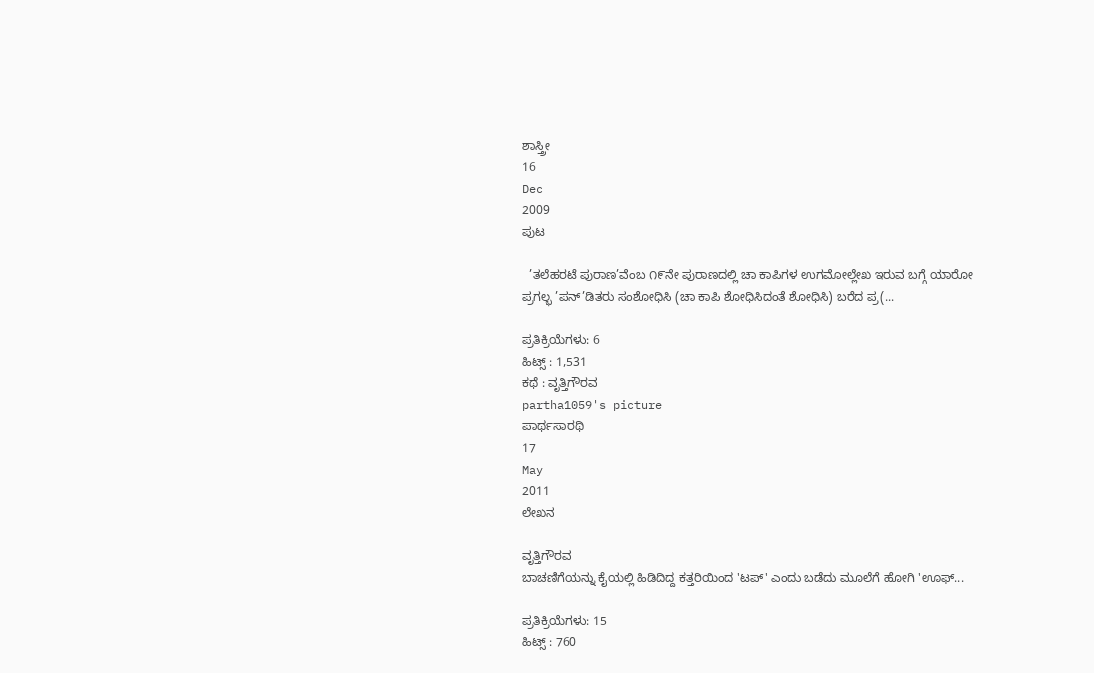ಶಾಸ್ತ್ರೀ
16
Dec
2009
ಪುಟ

  ’ತಲೆಹರಟೆ ಪುರಾಣ’ವೆಂಬ ೧೯ನೇ ಪುರಾಣದಲ್ಲಿ ಚಾ ಕಾಪಿಗಳ ಉಗಮೋಲ್ಲೇಖ ಇರುವ ಬಗ್ಗೆ ಯಾರೋ ಪ್ರಗಲ್ಭ ’ಪನ್‌’ಡಿತರು ಸಂಶೋಧಿಸಿ (ಚಾ ಕಾಪಿ ಶೋಧಿಸಿದಂತೆ ಶೋಧಿಸಿ) ಬರೆದ ಪ್ರ(...

ಪ್ರತಿಕ್ರಿಯೆಗಳು: 6
ಹಿಟ್ಸ್ : 1,531
ಕಥೆ : ವೃತ್ತಿಗೌರವ
partha1059's picture
ಪಾರ್ಥಸಾರಥಿ
17
May
2011
ಲೇಖನ

ವೃತ್ತಿಗೌರವ
ಬಾಚಣಿಗೆಯನ್ನು ಕೈಯಲ್ಲಿ ಹಿಡಿದಿದ್ದ ಕತ್ತರಿಯಿಂದ 'ಟಪ್' ಎಂದು ಬಡೆದು ಮೂಲೆಗೆ ಹೋಗಿ 'ಊಫ್...

ಪ್ರತಿಕ್ರಿಯೆಗಳು: 15
ಹಿಟ್ಸ್ : 760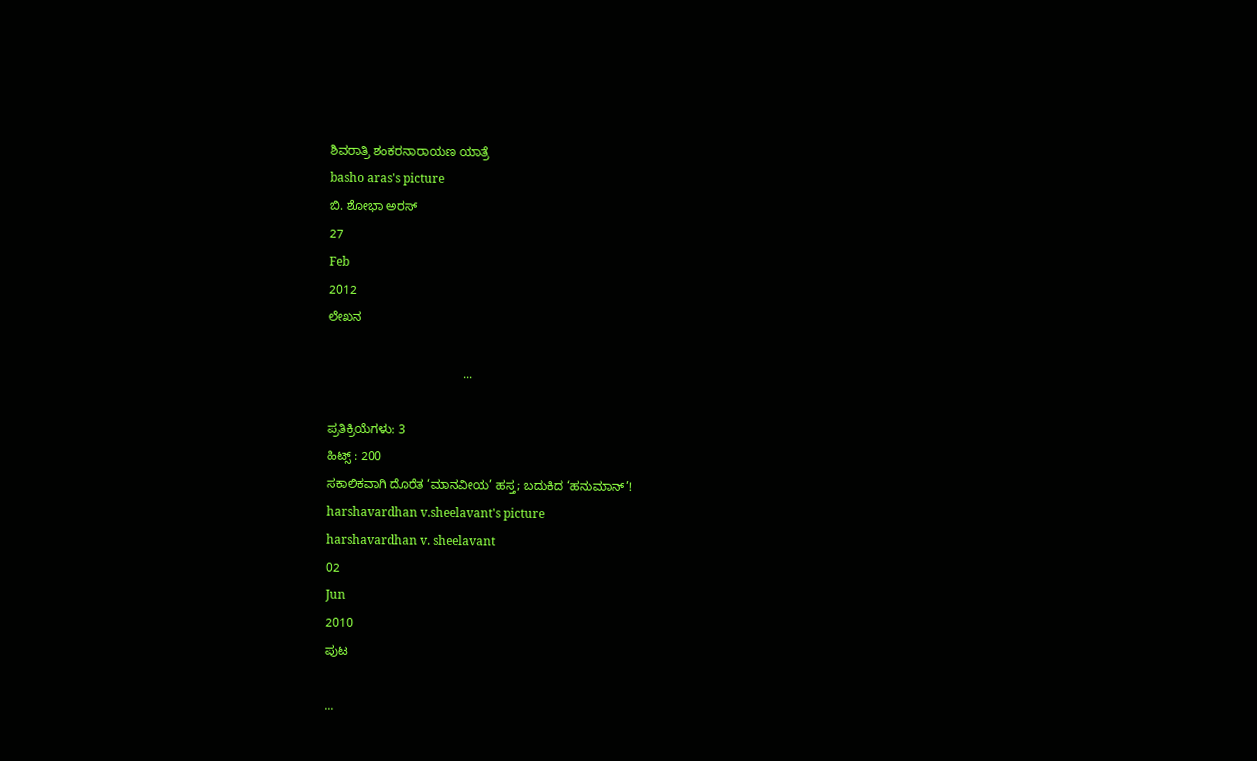ಶಿವರಾತ್ರಿ ಶಂಕರನಾರಾಯಣ ಯಾತ್ರೆ
basho aras's picture
ಬಿ. ಶೋಭಾ ಅರಸ್
27
Feb
2012
ಲೇಖನ

                                       ...

ಪ್ರತಿಕ್ರಿಯೆಗಳು: 3
ಹಿಟ್ಸ್ : 200
ಸಕಾಲಿಕವಾಗಿ ದೊರೆತ ‘ಮಾನವೀಯ’ ಹಸ್ತ; ಬದುಕಿದ ‘ಹನುಮಾನ್’!
harshavardhan v.sheelavant's picture
harshavardhan v. sheelavant
02
Jun
2010
ಪುಟ

...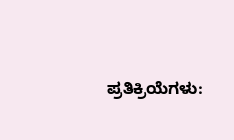ಪ್ರತಿಕ್ರಿಯೆಗಳು: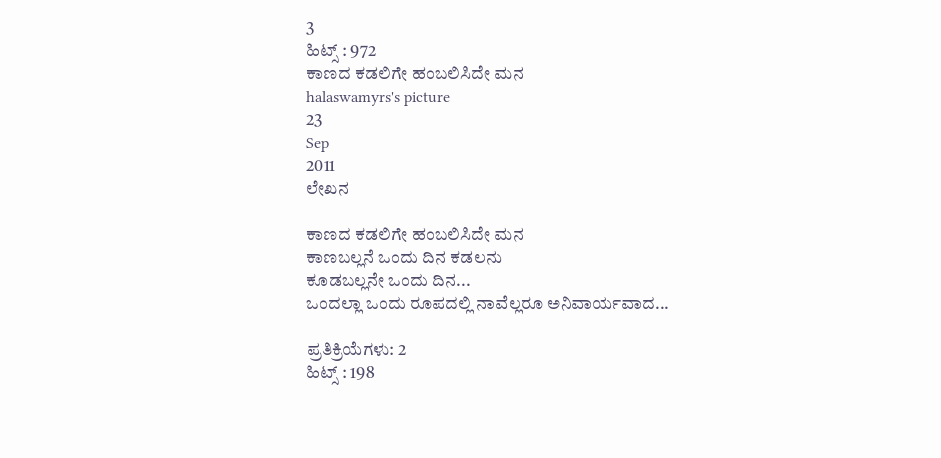3
ಹಿಟ್ಸ್ : 972
ಕಾಣದ ಕಡಲಿಗೇ ಹಂಬಲಿಸಿದೇ ಮನ
halaswamyrs's picture
23
Sep
2011
ಲೇಖನ

ಕಾಣದ ಕಡಲಿಗೇ ಹಂಬಲಿಸಿದೇ ಮನ
ಕಾಣಬಲ್ಲನೆ ಒಂದು ದಿನ ಕಡಲನು
ಕೂಡಬಲ್ಲನೇ ಒಂದು ದಿನ...
ಒಂದಲ್ಲಾ ಒಂದು ರೂಪದಲ್ಲಿ ನಾವೆಲ್ಲರೂ ಅನಿವಾರ್ಯವಾದ...

ಪ್ರತಿಕ್ರಿಯೆಗಳು: 2
ಹಿಟ್ಸ್ : 198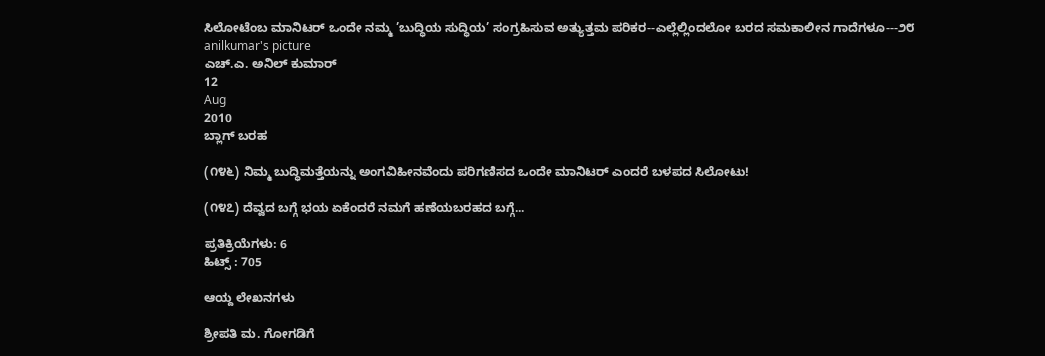ಸಿಲೋಟೆಂಬ ಮಾನಿಟರ್ ಒಂದೇ ನಮ್ಮ ’ಬುದ್ಧಿಯ ಸುದ್ಧಿಯ’ ಸಂಗ್ರಹಿಸುವ ಅತ್ಯುತ್ತಮ ಪರಿಕರ--ಎಲ್ಲೆಲ್ಲಿಂದಲೋ ಬರದ ಸಮಕಾಲೀನ ಗಾದೆಗಳೂ---೨೮
anilkumar's picture
ಎಚ್.ಎ. ಅನಿಲ್ ಕುಮಾರ್
12
Aug
2010
ಬ್ಲಾಗ್ ಬರಹ

(೧೪೬) ನಿಮ್ಮ ಬುದ್ಧಿಮತ್ತೆಯನ್ನು ಅಂಗವಿಹೀನವೆಂದು ಪರಿಗಣಿಸದ ಒಂದೇ ಮಾನಿಟರ್ ಎಂದರೆ ಬಳಪದ ಸಿಲೋಟು!

(೧೪೭) ದೆವ್ವದ ಬಗ್ಗೆ ಭಯ ಏಕೆಂದರೆ ನಮಗೆ ಹಣೆಯಬರಹದ ಬಗ್ಗೆ...

ಪ್ರತಿಕ್ರಿಯೆಗಳು: 6
ಹಿಟ್ಸ್ : 705

ಆಯ್ದ ಲೇಖನಗಳು

ಶ್ರೀಪತಿ ಮ. ಗೋಗಡಿಗೆ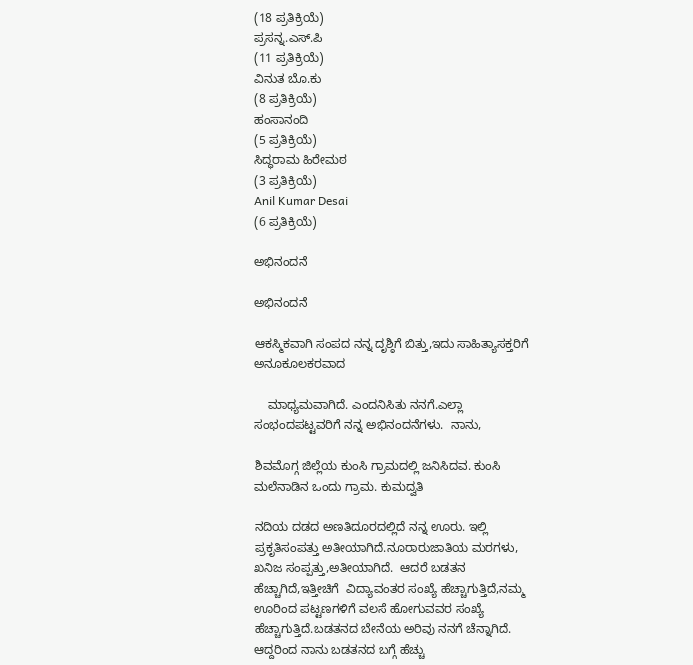(18 ಪ್ರತಿಕ್ರಿಯೆ)
ಪ್ರಸನ್ನ.ಎಸ್.ಪಿ
(11 ಪ್ರತಿಕ್ರಿಯೆ)
ವಿನುತ ಬೊ.ಕು
(8 ಪ್ರತಿಕ್ರಿಯೆ)
ಹಂಸಾನಂದಿ
(5 ಪ್ರತಿಕ್ರಿಯೆ)
ಸಿದ್ಧರಾಮ ಹಿರೇಮಠ
(3 ಪ್ರತಿಕ್ರಿಯೆ)
Anil Kumar Desai
(6 ಪ್ರತಿಕ್ರಿಯೆ)

ಅಭಿನಂದನೆ

ಅಭಿನಂದನೆ

ಆಕಸ್ಮಿಕವಾಗಿ ಸಂಪದ ನನ್ನ ದೃಶ್ಠಿಗೆ ಬಿತ್ತು,ಇದು ಸಾಹಿತ್ಯಾಸಕ್ತರಿಗೆ ಅನೂಕೂಲಕರವಾದ

    ಮಾಧ್ಯಮವಾಗಿದೆ. ಎಂದನಿಸಿತು ನನಗೆ.ಎಲ್ಲಾ ಸಂಭಂದಪಟ್ಟವರಿಗೆ ನನ್ನ ಅಭಿನಂದನೆಗಳು.  ನಾನು,

ಶಿವಮೊಗ್ಗ ಜಿಲ್ಲೆಯ ಕುಂಸಿ ಗ್ರಾಮದಲ್ಲಿ ಜನಿಸಿದವ. ಕುಂಸಿ ಮಲೆನಾಡಿನ ಒಂದು ಗ್ರಾಮ. ಕುಮದ್ವತಿ

ನದಿಯ ದಡದ ಅಣತಿದೂರದಲ್ಲಿದೆ ನನ್ನ ಊರು. ಇಲ್ಲಿ ಪ್ರಕೃತಿಸಂಪತ್ತು ಅತೀಯಾಗಿದೆ.ನೂರಾರುಜಾತಿಯ ಮರಗಳು,
ಖನಿಜ ಸಂಪ್ಪತ್ತು,ಅತೀಯಾಗಿದೆ.  ಆದರೆ ಬಡತನ ಹೆಚ್ಚಾಗಿದೆ,ಇತ್ತೀಚಿಗೆ  ವಿದ್ಯಾವಂತರ ಸಂಖ್ಯೆ ಹೆಚ್ಚಾಗುತ್ತಿದೆ,ನಮ್ಮ
ಊರಿಂದ ಪಟ್ಟಣಗಳಿಗೆ ವಲಸೆ ಹೋಗುವವರ ಸಂಖ್ಯೆ ಹೆಚ್ಚಾಗುತ್ತಿದೆ.ಬಡತನದ ಬೇನೆಯ ಅರಿವು ನನಗೆ ಚೆನ್ನಾಗಿದೆ.
ಆದ್ದರಿಂದ ನಾನು ಬಡತನದ ಬಗ್ಗೆ ಹೆಚ್ಚು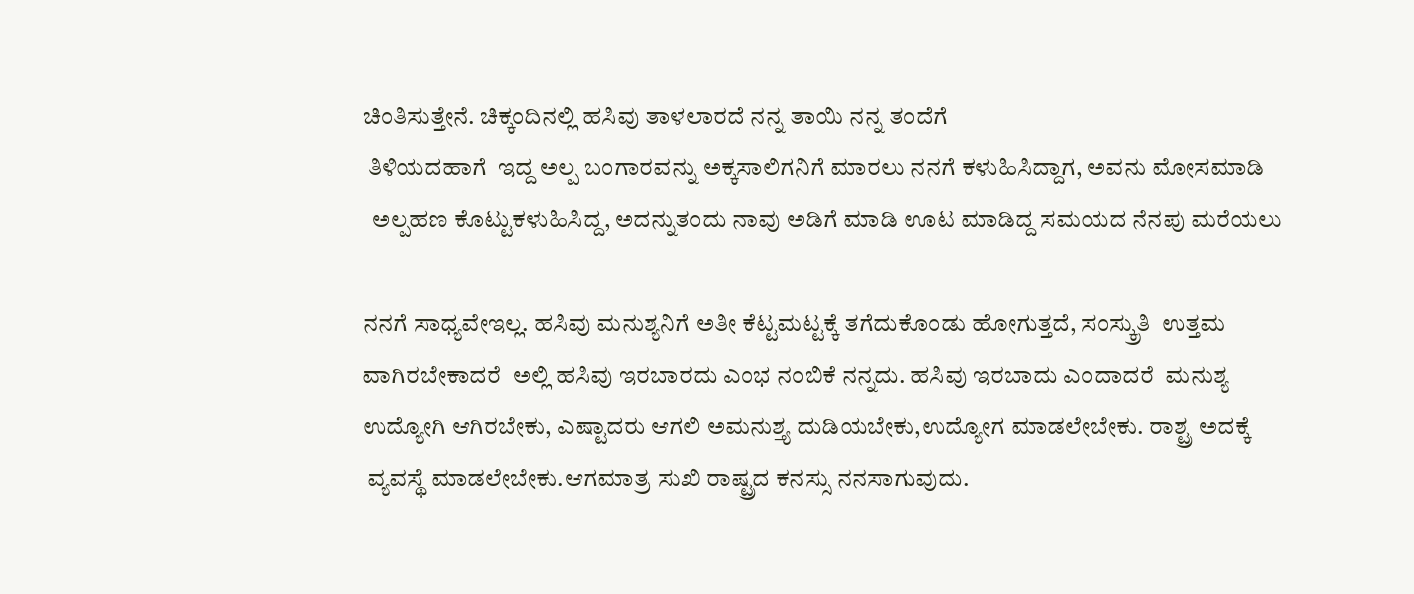ಚಿಂತಿಸುತ್ತೇನೆ. ಚಿಕ್ಕಂದಿನಲ್ಲಿ ಹಸಿವು ತಾಳಲಾರದೆ ನನ್ನ ತಾಯಿ ನನ್ನ ತಂದೆಗೆ
 ತಿಳಿಯದಹಾಗೆ  ಇದ್ದ ಅಲ್ಪ ಬಂಗಾರವನ್ನು ಅಕ್ಕಸಾಲಿಗನಿಗೆ ಮಾರಲು ನನಗೆ ಕಳುಹಿಸಿದ್ದಾಗ, ಅವನು ಮೋಸಮಾಡಿ
  ಅಲ್ಪಹಣ ಕೊಟ್ಟುಕಳುಹಿಸಿದ್ದ, ಅದನ್ನುತಂದು ನಾವು ಅಡಿಗೆ ಮಾಡಿ ಊಟ ಮಾಡಿದ್ದ ಸಮಯದ ನೆನಪು ಮರೆಯಲು

ನನಗೆ ಸಾಧ್ಯವೇಇಲ್ಲ. ಹಸಿವು ಮನುಶ್ಯನಿಗೆ ಅತೀ ಕೆಟ್ಟಮಟ್ಟಕ್ಕೆ ತಗೆದುಕೊಂಡು ಹೋಗುತ್ತದೆ, ಸಂಸ್ಕ್ರುತಿ  ಉತ್ತಮ
ವಾಗಿರಬೇಕಾದರೆ  ಅಲ್ಲಿ ಹಸಿವು ಇರಬಾರದು ಎಂಭ ನಂಬಿಕೆ ನನ್ನದು. ಹಸಿವು ಇರಬಾದು ಎಂದಾದರೆ  ಮನುಶ್ಯ
ಉದ್ಯೋಗಿ ಆಗಿರಬೇಕು, ಎಷ್ಟಾದರು ಆಗಲಿ ಅಮನುಶ್ತ್ಯ ದುಡಿಯಬೇಕು,ಉದ್ಯೋಗ ಮಾಡಲೇಬೇಕು. ರಾಶ್ಟ್ರ ಅದಕ್ಕೆ
 ವ್ಯವಸ್ಥೆ ಮಾಡಲೇಬೇಕು.ಆಗಮಾತ್ರ ಸುಖಿ ರಾಷ್ಟ್ರದ ಕನಸ್ಸು ನನಸಾಗುವುದು.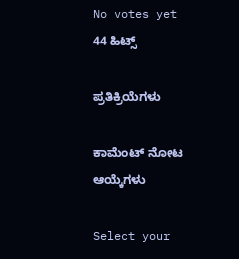No votes yet
44 ಹಿಟ್ಸ್

ಪ್ರತಿಕ್ರಿಯೆಗಳು

ಕಾಮೆಂಟ್ ನೋಟ ಆಯ್ಕೆಗಳು

Select your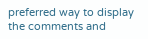preferred way to display the comments and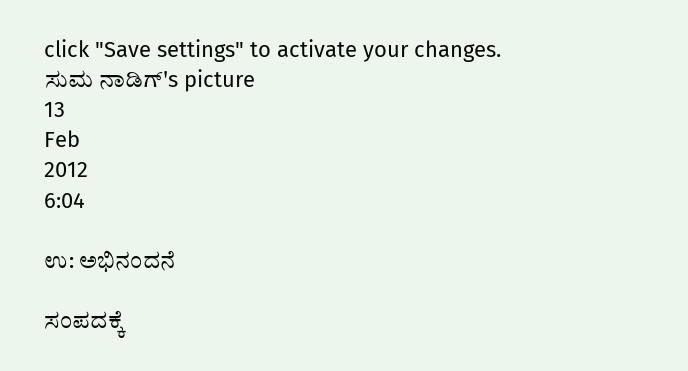click "Save settings" to activate your changes.
ಸುಮ ನಾಡಿಗ್'s picture
13
Feb
2012
6:04

ಉ: ಅಭಿನಂದನೆ

ಸಂಪದಕ್ಕೆ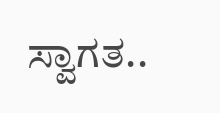ಸ್ವಾಗತ..